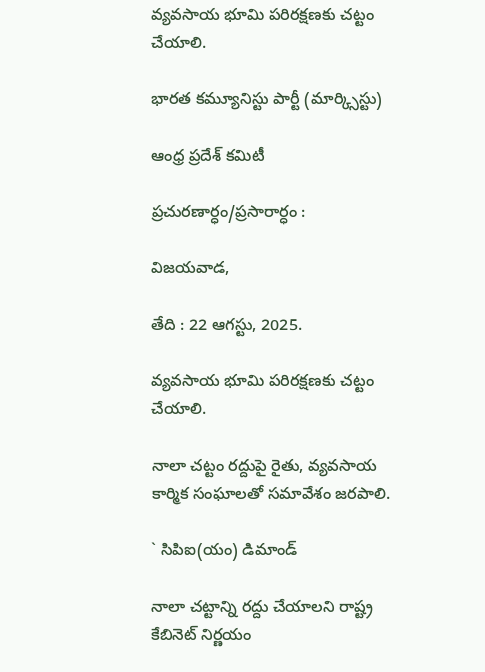వ్యవసాయ భూమి పరిరక్షణకు చట్టం చేయాలి.

భారత కమ్యూనిస్టు పార్టీ (మార్క్సిస్టు)

ఆంధ్ర ప్రదేశ్ కమిటీ

ప్రచురణార్ధం/ప్రసారార్ధం :

విజయవాడ,

తేది : 22 ఆగస్టు, 2025.

వ్యవసాయ భూమి పరిరక్షణకు చట్టం చేయాలి.

నాలా చట్టం రద్దుపై రైతు, వ్యవసాయ కార్మిక సంఘాలతో సమావేశం జరపాలి.

` సిపిఐ(యం) డిమాండ్‌

నాలా చట్టాన్ని రద్దు చేయాలని రాష్ట్ర కేబినెట్‌ నిర్ణయం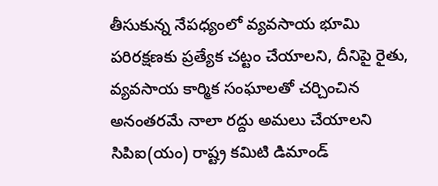తీసుకున్న నేపధ్యంలో వ్యవసాయ భూమి పరిరక్షణకు ప్రత్యేక చట్టం చేయాలని, దీనిపై రైతు, వ్యవసాయ కార్మిక సంఘాలతో చర్చించిన అనంతరమే నాలా రద్దు అమలు చేయాలని సిపిఐ(యం) రాష్ట్ర కమిటి డిమాండ్‌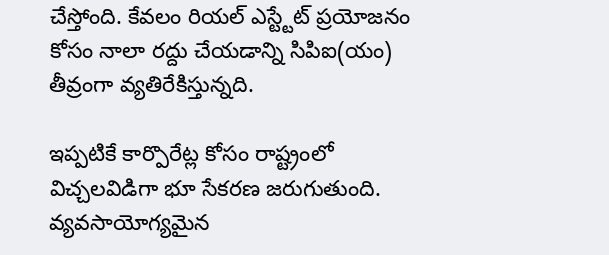చేస్తోంది. కేవలం రియల్‌ ఎస్ట్టేట్‌ ప్రయోజనం కోసం నాలా రద్దు చేయడాన్ని సిపిఐ(యం) తీవ్రంగా వ్యతిరేకిస్తున్నది.

ఇప్పటికే కార్పొరేట్ల కోసం రాష్ట్రంలో విచ్చలవిడిగా భూ సేకరణ జరుగుతుంది. వ్యవసాయోగ్యమైన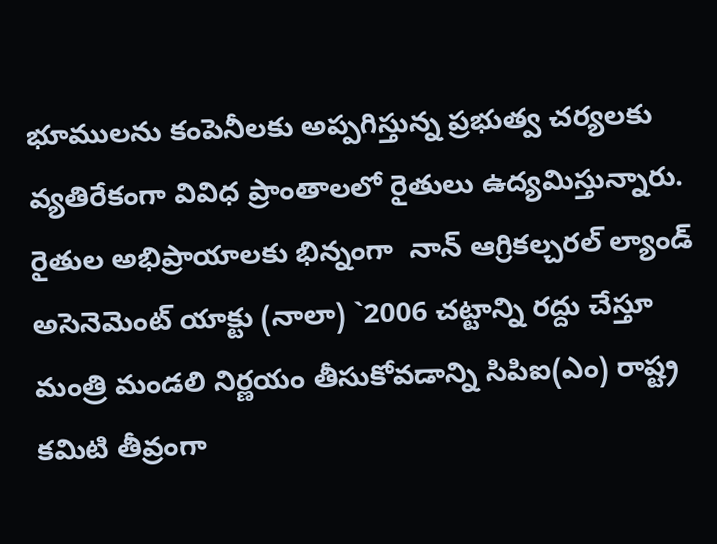భూములను కంపెనీలకు అప్పగిస్తున్న ప్రభుత్వ చర్యలకు వ్యతిరేకంగా వివిధ ప్రాంతాలలో రైతులు ఉద్యమిస్తున్నారు. రైతుల అభిప్రాయాలకు భిన్నంగా  నాన్‌ ఆగ్రికల్చరల్‌ ల్యాండ్‌ అసెనెమెంట్‌ యాక్టు (నాలా) `2006 చట్టాన్ని రద్దు చేస్తూ మంత్రి మండలి నిర్ణయం తీసుకోవడాన్ని సిపిఐ(ఎం) రాష్ట్ర కమిటి తీవ్రంగా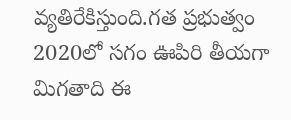వ్యతిరేకిస్తుంది.గత ప్రభుత్వం 2020లో సగం ఊపిరి తీయగా మిగతాది ఈ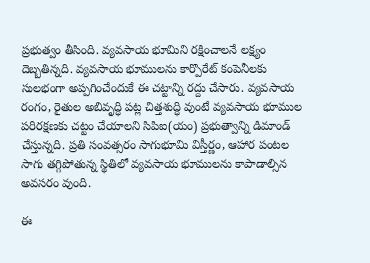ప్రభుత్వం తీసింది. వ్యవసాయ భూమిని రక్షించాలనే లక్ష్యం దెబ్బతిన్నది. వ్యవసాయ భూములను కార్పొరేట్‌ కంపెనీలకు సులభంగా అప్పగించేందుకే ఈ చట్టాన్ని రద్దు చేసారు. వ్యవసాయ రంగం, రైతుల అబివృద్ధి పట్ల చిత్తశుద్ధి వుంటే వ్యవసాయ భూముల పరిరక్షణకు చట్టం చేయాలని సిపిఐ(యం) ప్రభుత్వాన్ని డిమాండ్‌ చేస్తున్నది. ప్రతి సంవత్సరం సాగుభూమి విస్తీర్ణం, ఆహార పంటల సాగు తగ్గిపోతున్న స్థితిలో వ్యవసాయ భూములను కాపాడాల్సిన అవసరం వుంది.

ఈ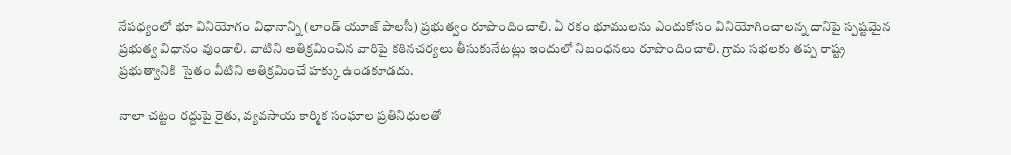నేపధ్యంలో భూ వినియోగం విధానాన్ని (లాండ్‌ యూజ్‌ పాలసీ) ప్రభుత్వం రూపొందించాలి. ఏ రకం భూములను ఎందుకోసం వినియోగించాలన్న దానిపై స్పష్టమైన ప్రభుత్వ విధానం వుండాలి. వాటిని అతిక్రమించిన వారిపై కఠినచర్యలు తీసుకునేటట్లు ఇందులో నిబంధనలు రూపొందించాలి. గ్రామ సభలకు తప్ప రాష్ట్ర ప్రభుత్వానికి  సైతం వీటిని అతిక్రమించే హక్కు ఉండకూడదు.

నాలా చట్టం రద్దుపై రైతు, వ్యవసాయ కార్మిక సంఘాల ప్రతినిధులతో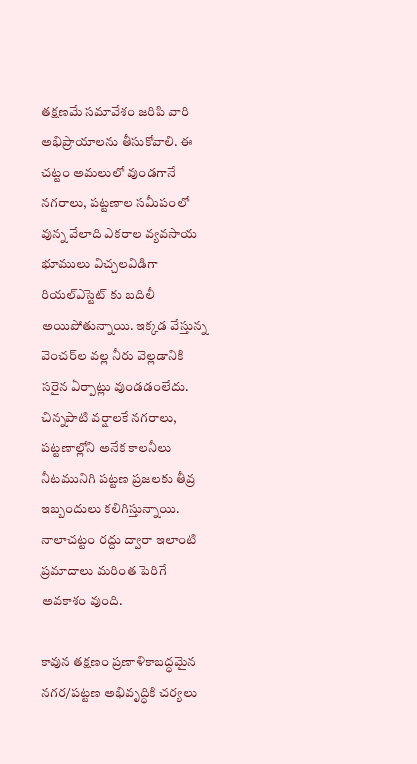తక్షణమే సమావేశం జరిపి వారి అభిప్రాయాలను తీసుకోవాలి. ఈ చట్టం అమలులో వుండగానే నగరాలు, పట్టణాల సమీపంలో వున్న వేలాది ఎకరాల వ్యవసాయ భూములు విచ్చలవిడిగా రియల్‌ఎస్టెట్‌ కు బదిలీ అయిపోతున్నాయి. ఇక్కడ వేస్తున్న వెంచర్‌ల వల్ల నీరు వెల్లడానికి సరైన ఏర్పాట్లు వుండడంలేదు. చిన్నపాటి వర్షాలకే నగరాలు, పట్టణాల్లోని అనేక కాలనీలు నీటమునిగి పట్టణ ప్రజలకు తీవ్ర ఇబ్బందులు కలిగిస్తున్నాయి. నాలాచట్టం రద్దు ద్వారా ఇలాంటి ప్రమాదాలు మరింత పెరిగే అవకాశం వుంది.

కావున తక్షణం ప్రణాళికాబద్ధమైన నగర/పట్టణ అభివృద్ధికి చర్యలు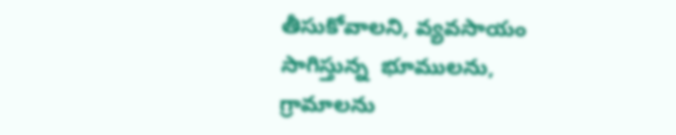తీసుకోవాలని, వ్యవసాయం సాగిస్తున్న  భూములను, గ్రామాలను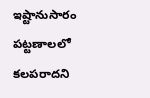ఇష్టానుసారం పట్టణాలలో కలపరాదని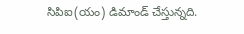సిపిఐ(యం) డిమాండ్‌ చేస్తున్నది.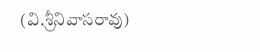(వి.శ్రీనివాసరావు)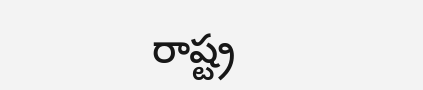రాష్ట్ర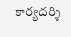కార్యదర్శి